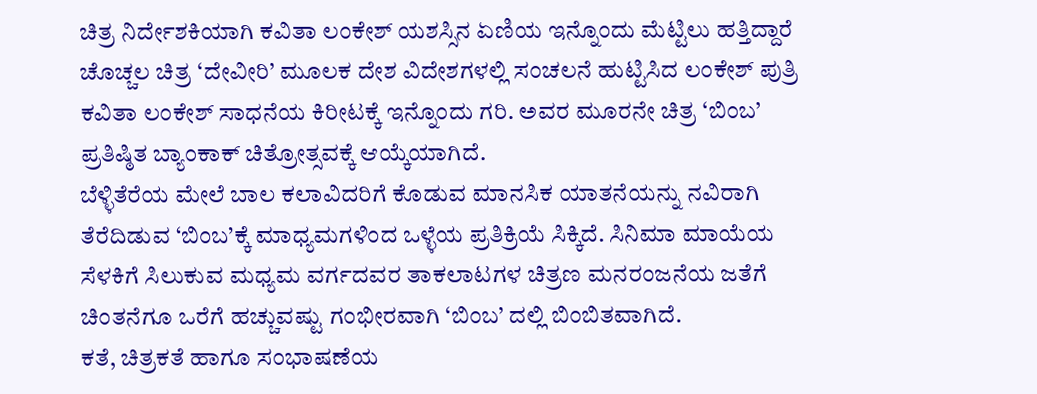ಚಿತ್ರ ನಿರ್ದೇಶಕಿಯಾಗಿ ಕವಿತಾ ಲಂಕೇಶ್ ಯಶಸ್ಸಿನ ಏಣಿಯ ಇನ್ನೊಂದು ಮೆಟ್ಟಿಲು ಹತ್ತಿದ್ದಾರೆ
ಚೊಚ್ಚಲ ಚಿತ್ರ ‘ದೇವೀರಿ’ ಮೂಲಕ ದೇಶ ವಿದೇಶಗಳಲ್ಲಿ ಸಂಚಲನೆ ಹುಟ್ಟಿಸಿದ ಲಂಕೇಶ್ ಪುತ್ರಿ ಕವಿತಾ ಲಂಕೇಶ್ ಸಾಧನೆಯ ಕಿರೀಟಕ್ಕೆ ಇನ್ನೊಂದು ಗರಿ. ಅವರ ಮೂರನೇ ಚಿತ್ರ ‘ಬಿಂಬ’ ಪ್ರತಿಷ್ಠಿತ ಬ್ಯಾಂಕಾಕ್ ಚಿತ್ರೋತ್ಸವಕ್ಕೆ ಆಯ್ಕೆಯಾಗಿದೆ.
ಬೆಳ್ಳಿತೆರೆಯ ಮೇಲೆ ಬಾಲ ಕಲಾವಿದರಿಗೆ ಕೊಡುವ ಮಾನಸಿಕ ಯಾತನೆಯನ್ನು ನವಿರಾಗಿ ತೆರೆದಿಡುವ ‘ಬಿಂಬ’ಕ್ಕೆ ಮಾಧ್ಯಮಗಳಿಂದ ಒಳ್ಳೆಯ ಪ್ರತಿಕ್ರಿಯೆ ಸಿಕ್ಕಿದೆ. ಸಿನಿಮಾ ಮಾಯೆಯ ಸೆಳಕಿಗೆ ಸಿಲುಕುವ ಮಧ್ಯಮ ವರ್ಗದವರ ತಾಕಲಾಟಗಳ ಚಿತ್ರಣ ಮನರಂಜನೆಯ ಜತೆಗೆ ಚಿಂತನೆಗೂ ಒರೆಗೆ ಹಚ್ಚುವಷ್ಟು ಗಂಭೀರವಾಗಿ ‘ಬಿಂಬ’ ದಲ್ಲಿ ಬಿಂಬಿತವಾಗಿದೆ.
ಕತೆ, ಚಿತ್ರಕತೆ ಹಾಗೂ ಸಂಭಾಷಣೆಯ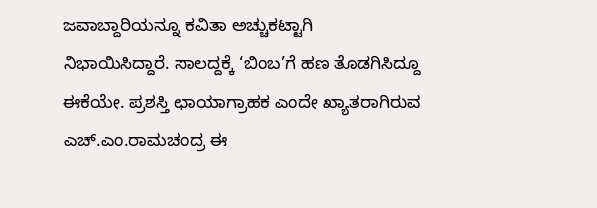ಜವಾಬ್ದಾರಿಯನ್ನೂ ಕವಿತಾ ಅಚ್ಚುಕಟ್ಟಾಗಿ ನಿಭಾಯಿಸಿದ್ದಾರೆ. ಸಾಲದ್ದಕ್ಕೆ ‘ಬಿಂಬ’ಗೆ ಹಣ ತೊಡಗಿಸಿದ್ದೂ ಈಕೆಯೇ. ಪ್ರಶಸ್ತಿ ಛಾಯಾಗ್ರಾಹಕ ಎಂದೇ ಖ್ಯಾತರಾಗಿರುವ ಎಚ್.ಎಂ.ರಾಮಚಂದ್ರ ಈ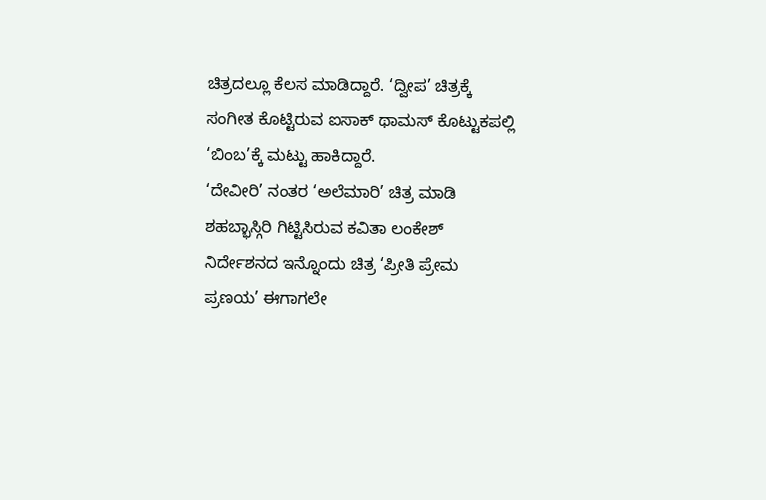ಚಿತ್ರದಲ್ಲೂ ಕೆಲಸ ಮಾಡಿದ್ದಾರೆ. ‘ದ್ವೀಪ’ ಚಿತ್ರಕ್ಕೆ ಸಂಗೀತ ಕೊಟ್ಟಿರುವ ಐಸಾಕ್ ಥಾಮಸ್ ಕೊಟ್ಟುಕಪಲ್ಲಿ ‘ಬಿಂಬ’ಕ್ಕೆ ಮಟ್ಟು ಹಾಕಿದ್ದಾರೆ.
‘ದೇವೀರಿ’ ನಂತರ ‘ಅಲೆಮಾರಿ’ ಚಿತ್ರ ಮಾಡಿ ಶಹಬ್ಭಾಸ್ಗಿರಿ ಗಿಟ್ಟಿಸಿರುವ ಕವಿತಾ ಲಂಕೇಶ್ ನಿರ್ದೇಶನದ ಇನ್ನೊಂದು ಚಿತ್ರ ‘ಪ್ರೀತಿ ಪ್ರೇಮ ಪ್ರಣಯ’ ಈಗಾಗಲೇ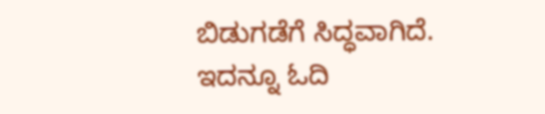ಬಿಡುಗಡೆಗೆ ಸಿದ್ಧವಾಗಿದೆ.
ಇದನ್ನೂ ಓದಿ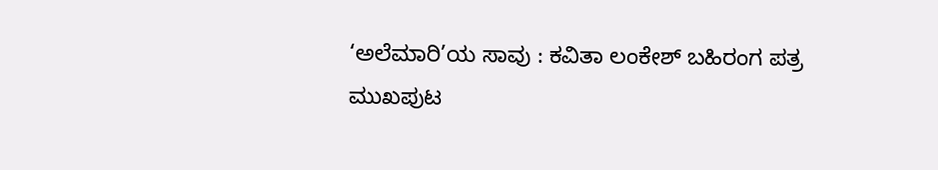‘ಅಲೆಮಾರಿ’ಯ ಸಾವು : ಕವಿತಾ ಲಂಕೇಶ್ ಬಹಿರಂಗ ಪತ್ರ
ಮುಖಪುಟ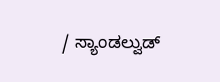/ ಸ್ಯಾಂಡಲ್ವುಡ್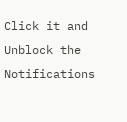Click it and Unblock the Notifications